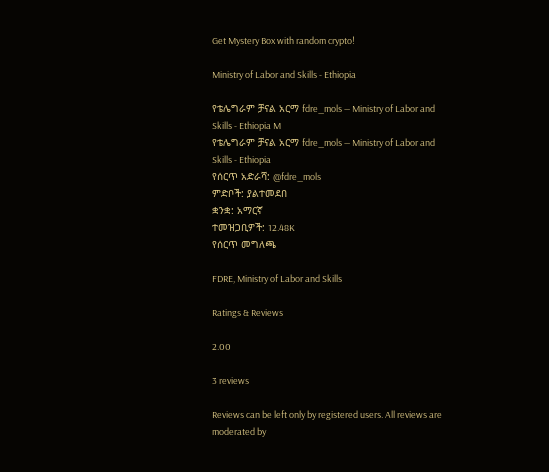Get Mystery Box with random crypto!

Ministry of Labor and Skills - Ethiopia

የቴሌግራም ቻናል አርማ fdre_mols — Ministry of Labor and Skills - Ethiopia M
የቴሌግራም ቻናል አርማ fdre_mols — Ministry of Labor and Skills - Ethiopia
የሰርጥ አድራሻ: @fdre_mols
ምድቦች: ያልተመደበ
ቋንቋ: አማርኛ
ተመዝጋቢዎች: 12.48K
የሰርጥ መግለጫ

FDRE, Ministry of Labor and Skills

Ratings & Reviews

2.00

3 reviews

Reviews can be left only by registered users. All reviews are moderated by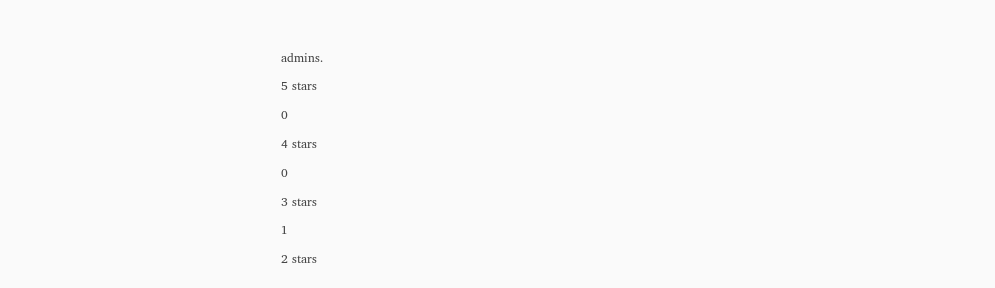admins.

5 stars

0

4 stars

0

3 stars

1

2 stars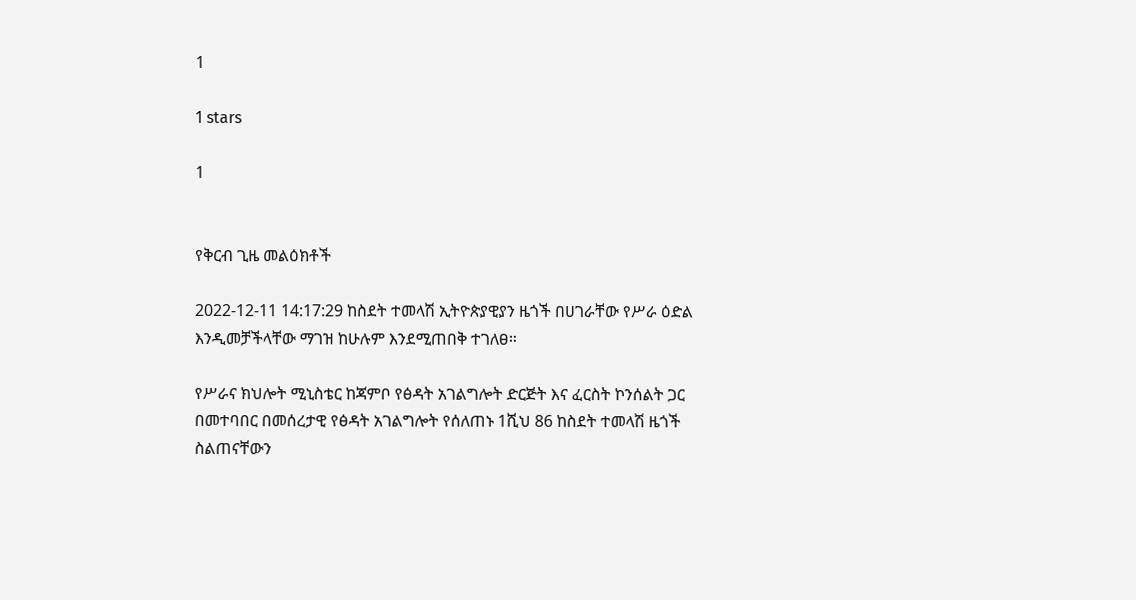1

1 stars

1


የቅርብ ጊዜ መልዕክቶች

2022-12-11 14:17:29 ከስደት ተመላሽ ኢትዮጵያዊያን ዜጎች በሀገራቸው የሥራ ዕድል እንዲመቻችላቸው ማገዝ ከሁሉም እንደሚጠበቅ ተገለፀ።

የሥራና ክህሎት ሚኒስቴር ከጃምቦ የፅዳት አገልግሎት ድርጅት እና ፈርስት ኮንሰልት ጋር በመተባበር በመሰረታዊ የፅዳት አገልግሎት የሰለጠኑ 1ሺህ 86 ከስደት ተመላሽ ዜጎች ስልጠናቸውን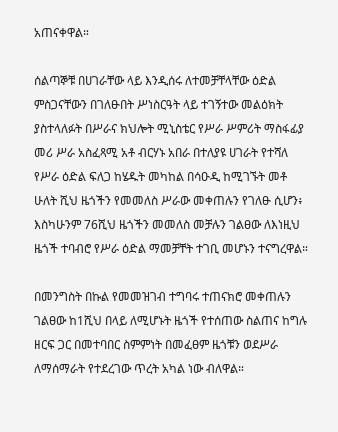አጠናቀዋል።

ሰልጣኞቹ በሀገራቸው ላይ እንዲሰሩ ለተመቻቸላቸው ዕድል ምስጋናቸውን በገለፁበት ሥነስርዓት ላይ ተገኝተው መልዕክት ያስተላለፉት በሥራና ክህሎት ሚኒስቴር የሥራ ሥምሪት ማስፋፊያ መሪ ሥራ አስፈጻሚ አቶ ብርሃኑ አበራ በተለያዩ ሀገራት የተሻለ የሥራ ዕድል ፍለጋ ከሄዱት መካከል በሳዑዲ ከሚገኙት መቶ ሁለት ሺህ ዜጎችን የመመለስ ሥራው መቀጠሉን የገለፁ ሲሆን፥ እስካሁንም 76ሺህ ዜጎችን መመለስ መቻሉን ገልፀው ለእነዚህ ዜጎች ተባብሮ የሥራ ዕድል ማመቻቸት ተገቢ መሆኑን ተናግረዋል።

በመንግስት በኩል የመመዝገብ ተግባሩ ተጠናክሮ መቀጠሉን ገልፀው ከ1ሺህ በላይ ለሚሆኑት ዜጎች የተሰጠው ስልጠና ከግሉ ዘርፍ ጋር በመተባበር ስምምነት በመፈፀም ዜጎቹን ወደሥራ ለማሰማራት የተደረገው ጥረት አካል ነው ብለዋል።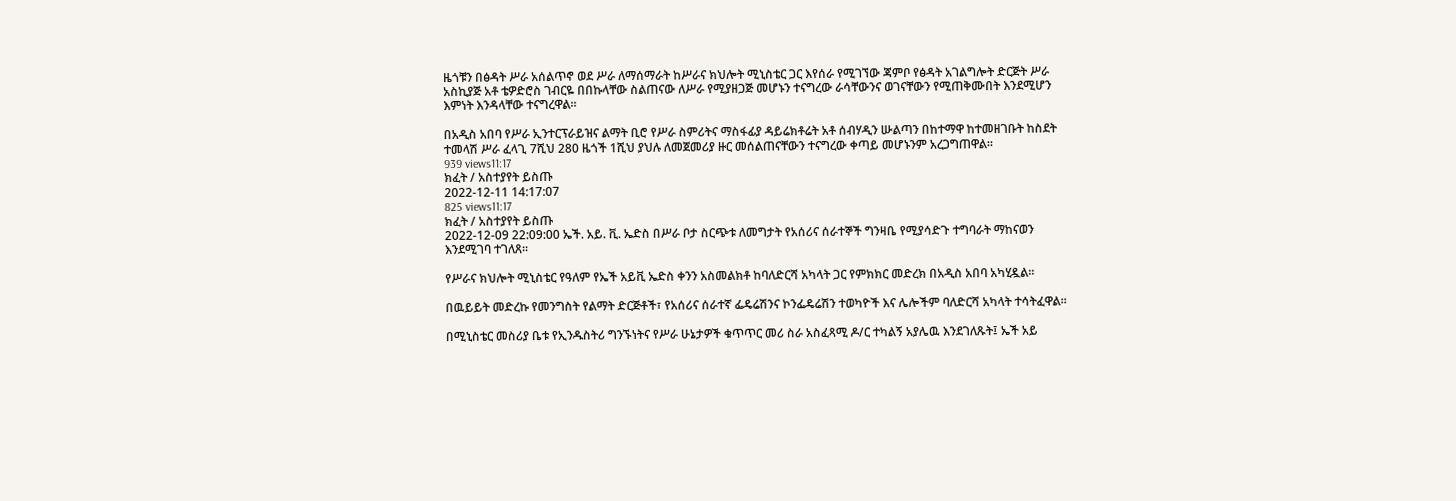ዜጎቹን በፅዳት ሥራ አሰልጥኖ ወደ ሥራ ለማሰማራት ከሥራና ክህሎት ሚኒስቴር ጋር እየሰራ የሚገኘው ጃምቦ የፅዳት አገልግሎት ድርጅት ሥራ አስኪያጅ አቶ ቴዎድሮስ ገብርዬ በበኩላቸው ስልጠናው ለሥራ የሚያዘጋጅ መሆኑን ተናግረው ራሳቸውንና ወገናቸውን የሚጠቅሙበት እንደሚሆን እምነት እንዳላቸው ተናግረዋል።

በአዲስ አበባ የሥራ ኢንተርፕራይዝና ልማት ቢሮ የሥራ ስምሪትና ማስፋፊያ ዳይሬክቶሬት አቶ ሰብሃዲን ሡልጣን በከተማዋ ከተመዘገቡት ከስደት ተመላሽ ሥራ ፈላጊ 7ሺህ 280 ዜጎች 1ሺህ ያህሉ ለመጀመሪያ ዙር መሰልጠናቸውን ተናግረው ቀጣይ መሆኑንም አረጋግጠዋል።
939 views11:17
ክፈት / አስተያየት ይስጡ
2022-12-11 14:17:07
825 views11:17
ክፈት / አስተያየት ይስጡ
2022-12-09 22:09:00 ኤች. አይ. ቪ. ኤድስ በሥራ ቦታ ስርጭቱ ለመግታት የአሰሪና ሰራተኞች ግንዛቤ የሚያሳድጉ ተግባራት ማከናወን እንደሚገባ ተገለጸ፡፡

የሥራና ክህሎት ሚኒስቴር የዓለም የኤች አይቪ ኤድስ ቀንን አስመልክቶ ከባለድርሻ አካላት ጋር የምክክር መድረክ በአዲስ አበባ አካሂዷል፡፡

በዉይይት መድረኩ የመንግስት የልማት ድርጅቶች፣ የአሰሪና ሰራተኛ ፌዴሬሽንና ኮንፌዴሬሽን ተወካዮች እና ሌሎችም ባለድርሻ አካላት ተሳትፈዋል፡፡

በሚኒስቴር መስሪያ ቤቱ የኢንዱስትሪ ግንኙነትና የሥራ ሁኔታዎች ቁጥጥር መሪ ስራ አስፈጻሚ ዶ/ር ተካልኝ አያሌዉ እንደገለጹት፤ ኤች አይ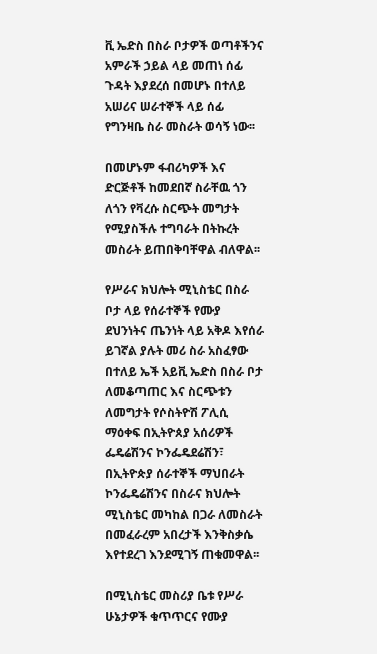ቪ ኤድስ በስራ ቦታዎች ወጣቶችንና አምራች ኃይል ላይ መጠነ ሰፊ ጉዳት እያደረሰ በመሆኑ በተለይ አሠሪና ሠራተኞች ላይ ሰፊ የግንዛቤ ስራ መስራት ወሳኝ ነው፡፡

በመሆኑም ፋብሪካዎች እና ድርጅቶች ከመደበኛ ስራቸዉ ጎን ለጎን የቫረሱ ስርጭት መግታት የሚያስችሉ ተግባራት በትኩረት መስራት ይጠበቅባቸዋል ብለዋል፡፡

የሥራና ክህሎት ሚኒስቴር በስራ ቦታ ላይ የሰራተኞች የሙያ ደህንነትና ጤንነት ላይ አቅዶ እየሰራ ይገኛል ያሉት መሪ ስራ አስፈፃው በተለይ ኤች አይቪ ኤድስ በስራ ቦታ ለመቆጣጠር እና ስርጭቱን ለመግታት የሶስትዮሽ ፖሊሲ ማዕቀፍ በኢትዮጰያ አሰሪዎች ፌዴሬሽንና ኮንፌዴደሬሽን፣ በኢትዮጵያ ሰራተኞች ማህበራት ኮንፌዴሬሽንና በስራና ክህሎት ሚኒስቴር መካከል በጋራ ለመስራት በመፈራረም አበረታች እንቅስቃሴ እየተደረገ እንደሚገኝ ጠቁመዋል፡፡

በሚኒስቴር መስሪያ ቤቱ የሥራ ሁኔታዎች ቁጥጥርና የሙያ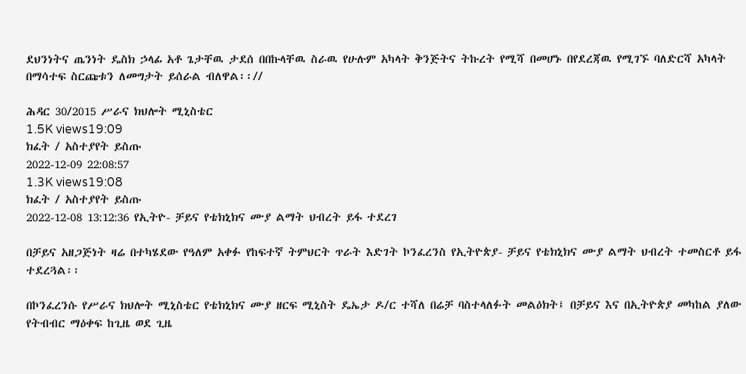ደህንነትና ጤንነት ዴስክ ኃላፊ አቶ ጌታቸዉ ታደሰ በበኩላቸዉ ስራዉ የሁሉም አካላት ቅንጅትና ትኩረት የሚሻ በመሆኑ በየደረጃዉ የሚገኙ ባለድርሻ አካላት በማሳተፍ ስርጩቱን ለመግታት ይሰራል ብለዋል፡፡//

ሕዳር 30/2015 ሥራና ክህሎት ሚኒስቴር
1.5K views19:09
ክፈት / አስተያየት ይስጡ
2022-12-09 22:08:57
1.3K views19:08
ክፈት / አስተያየት ይስጡ
2022-12-08 13:12:36 የኢትዮ- ቻይና የቴክኒክና ሙያ ልማት ህብረት ይፋ ተደረገ

በቻይና አዘጋጅነት ዛሬ በተካሄደው የዓለም አቀፉ የከፍተኛ ትምህርት ጥራት እድገት ኮንፈረንስ የኢትዮጵያ- ቻይና የቴክኒክና ሙያ ልማት ህብረት ተመስርቶ ይፋ ተደረጓል፡፡

በኮንፈረንሱ የሥራና ክህሎት ሚኒስቴር የቴክኒክና ሙያ ዘርፍ ሚኒስት ዴኤታ ዶ/ር ተሻለ በሬቻ ባስተላለፉት መልዕክት፤ በቻይና እና በኢትዮጵያ መካከል ያለው የትብብር ማዕቀፍ ከጊዜ ወደ ጊዜ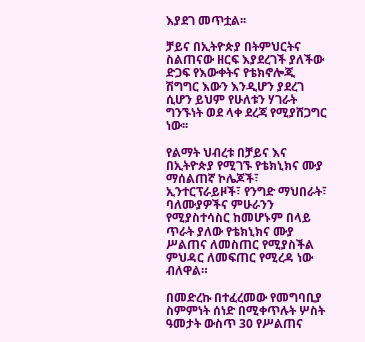እያደገ መጥቷል፡፡

ቻይና በኢትዮጵያ በትምህርትና ስልጠናው ዘርፍ እያደረገች ያለችው ድጋፍ የእውቀትና የቴክኖሎጂ ሽግግር እውን እንዲሆን ያደረገ ሲሆን ይህም የሁለቱን ሃገራት ግንኙነት ወደ ላቀ ደረጃ የሚያሸጋግር ነው፡፡

የልማት ህብረቱ በቻይና እና በኢትዮጵያ የሚገኙ የቴክኒክና ሙያ ማሰልጠኛ ኮሌጆች፣ ኢንተርፕራይዞች፣ የንግድ ማህበራት፣ ባለሙያዎችና ምሁራንን የሚያስተሳስር ከመሆኑም በላይ ጥራት ያለው የቴክኒክና ሙያ ሥልጠና ለመስጠር የሚያስችል ምህዳር ለመፍጠር የሚረዳ ነው ብለዋል።

በመድረኩ በተፈረመው የመግባቢያ ስምምነት ሰነድ በሚቀጥሉት ሦስት ዓመታት ውስጥ 30 የሥልጠና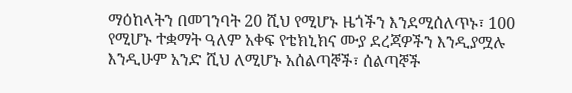ማዕከላትን በመገንባት 20 ሺህ የሚሆኑ ዜጎችን እንደሚሰለጥኑ፣ 100 የሚሆኑ ተቋማት ዓለም አቀፍ የቴክኒክና ሙያ ደረጃዎችን እንዲያሟሉ እንዲሁም አንድ ሺህ ለሚሆኑ አሰልጣኞች፣ ሰልጣኞች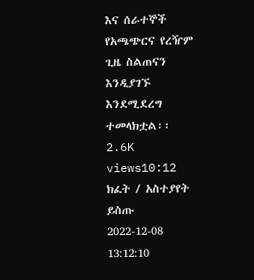እና ሰራተኞች የአጫጭርና የረዥም ጊዜ ስልጠናን እንዲያገኙ እንደሚደረግ ተመላክቷል፡፡
2.6K views10:12
ክፈት / አስተያየት ይስጡ
2022-12-08 13:12:10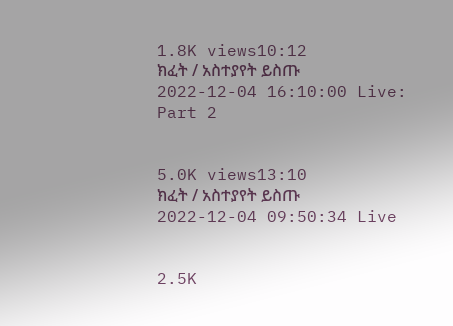1.8K views10:12
ክፈት / አስተያየት ይስጡ
2022-12-04 16:10:00 Live: Part 2


5.0K views13:10
ክፈት / አስተያየት ይስጡ
2022-12-04 09:50:34 Live


2.5K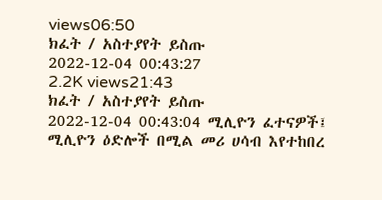views06:50
ክፈት / አስተያየት ይስጡ
2022-12-04 00:43:27
2.2K views21:43
ክፈት / አስተያየት ይስጡ
2022-12-04 00:43:04 ሚሊዮን ፈተናዎች፤ ሚሊዮን ዕድሎች በሚል መሪ ሀሳብ እየተከበረ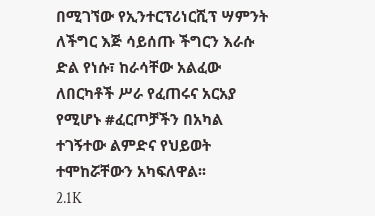በሚገኘው የኢንተርፕሪነርሺፕ ሣምንት ለችግር እጅ ሳይሰጡ ችግርን እራሱ ድል የነሱ፣ ከራሳቸው አልፈው ለበርካቶች ሥራ የፈጠሩና አርአያ የሚሆኑ #ፈርጦቻችን በአካል ተገኝተው ልምድና የህይወት ተሞከሯቸውን አካፍለዋል፡፡
2.1K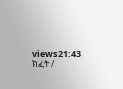views21:43
ክፈት /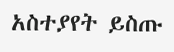አስተያየት ይስጡ